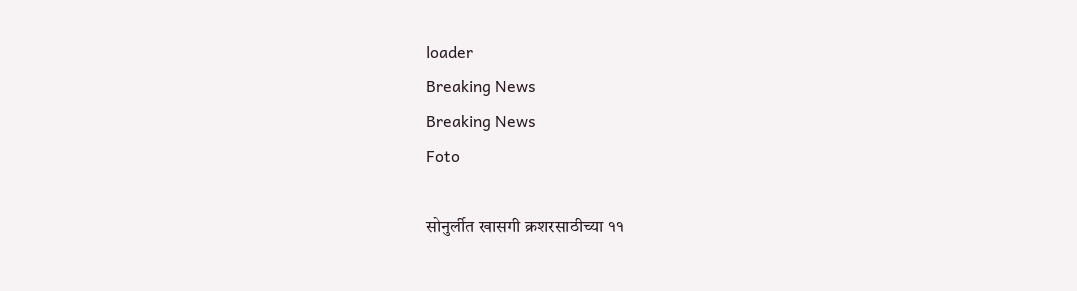loader
Breaking News
Breaking News
Foto

सोनुर्लीत खासगी क्रशरसाठीच्या ११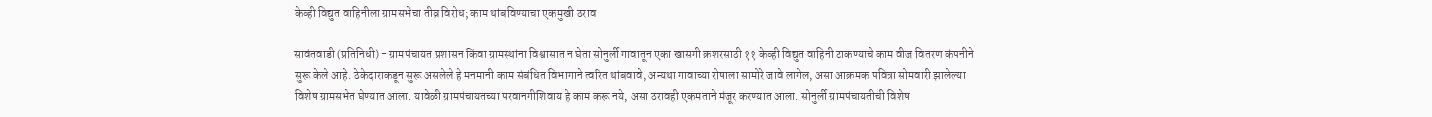केव्ही विद्युत वाहिनीला ग्रामसभेचा तीव्र विरोध; काम थांबविण्याचा एकमुखी ठराव

सावंतवाडी (प्रतिनिधी) - ग्रामपंचायत प्रशासन किंवा ग्रामस्थांना विश्वासात न घेता सोनुर्ली गावातून एका खासगी क्रशरसाठी ११ केव्ही विद्युत वाहिनी टाकण्याचे काम वीज वितरण कंपनीने सुरू केले आहे. ठेकेदाराकडून सुरू असलेले हे मनमानी काम संबंधित विभागाने त्वरित थांबवावे, अन्यथा गावाच्या रोषाला सामोरे जावे लागेल, असा आक्रमक पवित्रा सोमवारी झालेल्या विशेष ग्रामसभेत घेण्यात आला. यावेळी ग्रामपंचायतच्या परवानगीशिवाय हे काम करू नये, असा ठरावही एकमताने मंजूर करण्यात आला. सोनुर्ली ग्रामपंचायतीची विशेष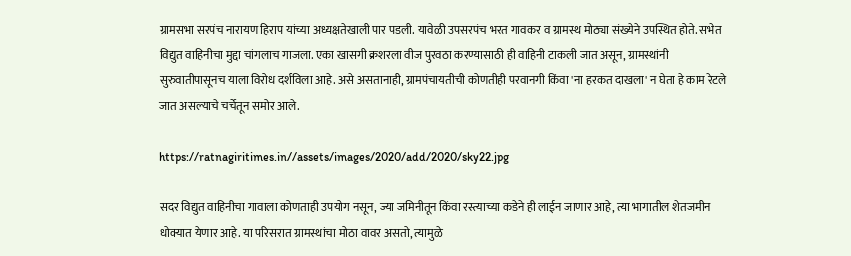ग्रामसभा सरपंच नारायण हिराप यांच्या अध्यक्षतेखाली पार पडली. यावेळी उपसरपंच भरत गावकर व ग्रामस्थ मोठ्या संख्येने उपस्थित होते. सभेत विद्युत वाहिनीचा मुद्दा चांगलाच गाजला. एका खासगी क्रशरला वीज पुरवठा करण्यासाठी ही वाहिनी टाकली जात असून, ग्रामस्थांनी सुरुवातीपासूनच याला विरोध दर्शविला आहे. असे असतानाही, ग्रामपंचायतीची कोणतीही परवानगी किंवा 'ना हरकत दाखला' न घेता हे काम रेटले जात असल्याचे चर्चेतून समोर आले.

https://ratnagiritimes.in//assets/images/2020/add/2020/sky22.jpg

सदर विद्युत वाहिनीचा गावाला कोणताही उपयोग नसून, ज्या जमिनीतून किंवा रस्त्याच्या कडेने ही लाईन जाणार आहे, त्या भागातील शेतजमीन धोक्यात येणार आहे. या परिसरात ग्रामस्थांचा मोठा वावर असतो, त्यामुळे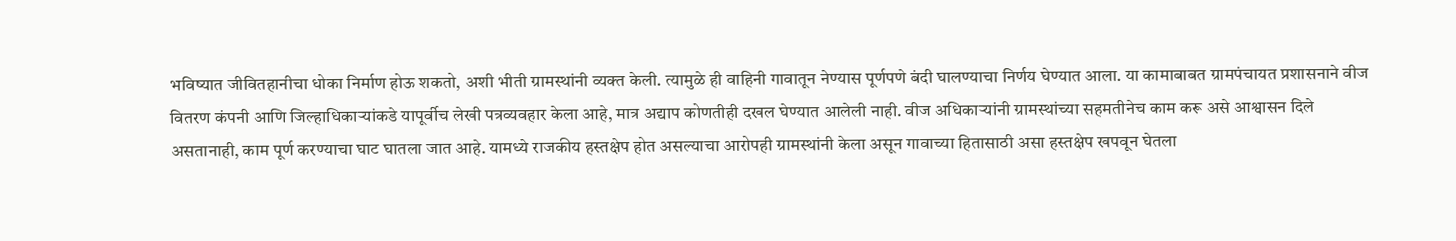भविष्यात जीवितहानीचा धोका निर्माण होऊ शकतो, अशी भीती ग्रामस्थांनी व्यक्त केली. त्यामुळे ही वाहिनी गावातून नेण्यास पूर्णपणे बंदी घालण्याचा निर्णय घेण्यात आला. या कामाबाबत ग्रामपंचायत प्रशासनाने वीज वितरण कंपनी आणि जिल्हाधिकाऱ्यांकडे यापूर्वीच लेखी पत्रव्यवहार केला आहे, मात्र अद्याप कोणतीही दखल घेण्यात आलेली नाही. वीज अधिकाऱ्यांनी ग्रामस्थांच्या सहमतीनेच काम करू असे आश्वासन दिले असतानाही, काम पूर्ण करण्याचा घाट घातला जात आहे. यामध्ये राजकीय हस्तक्षेप होत असल्याचा आरोपही ग्रामस्थांनी केला असून गावाच्या हितासाठी असा हस्तक्षेप खपवून घेतला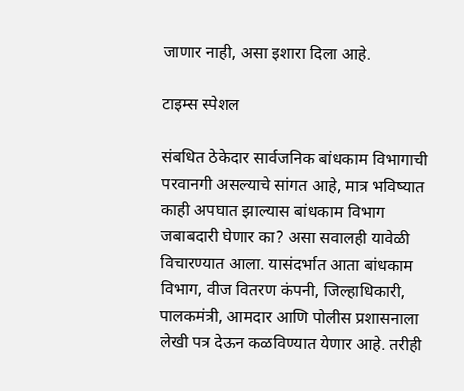जाणार नाही, असा इशारा दिला आहे.

टाइम्स स्पेशल

संबधित ठेकेदार सार्वजनिक बांधकाम विभागाची परवानगी असल्याचे सांगत आहे, मात्र भविष्यात काही अपघात झाल्यास बांधकाम विभाग जबाबदारी घेणार का? असा सवालही यावेळी विचारण्यात आला. यासंदर्भात आता बांधकाम विभाग, वीज वितरण कंपनी, जिल्हाधिकारी, पालकमंत्री, आमदार आणि पोलीस प्रशासनाला लेखी पत्र देऊन कळविण्यात येणार आहे. तरीही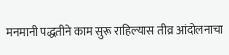मनमानी पद्धतीने काम सुरू राहिल्यास तीव्र आंदोलनाचा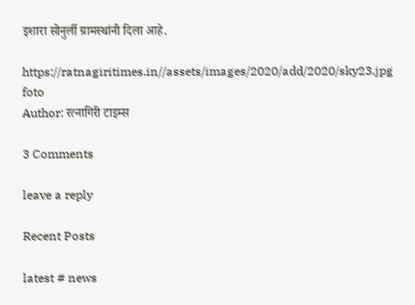इशारा सोनुर्ली ग्रामस्थांनी दिला आहे.

https://ratnagiritimes.in//assets/images/2020/add/2020/sky23.jpg
foto
Author: रत्नागिरी टाइम्स

3 Comments

leave a reply

Recent Posts

latest # news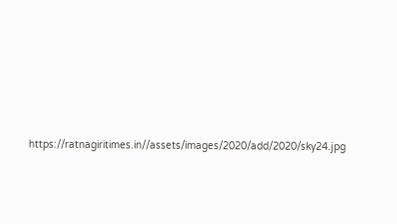https://ratnagiritimes.in//assets/images/2020/add/2020/sky24.jpg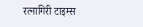रत्नागिरी टाइम्स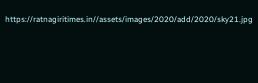https://ratnagiritimes.in//assets/images/2020/add/2020/sky21.jpg